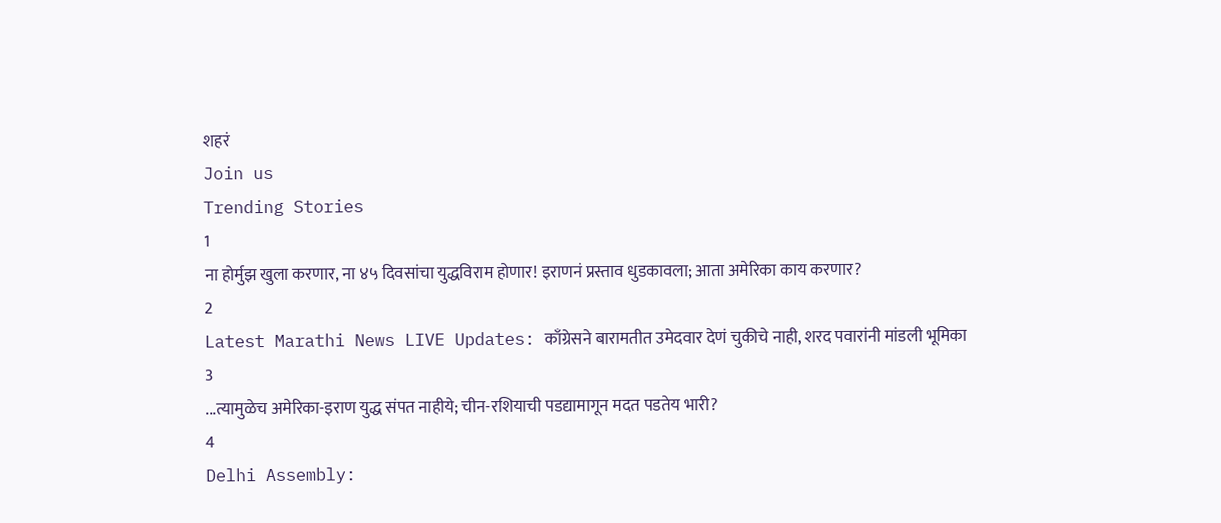शहरं
Join us
Trending Stories
1
ना होर्मुझ खुला करणार, ना ४५ दिवसांचा युद्धविराम होणार! इराणनं प्रस्ताव धुडकावला; आता अमेरिका काय करणार?
2
Latest Marathi News LIVE Updates: काँग्रेसने बारामतीत उमेदवार देणं चुकीचे नाही, शरद पवारांनी मांडली भूमिका
3
...त्यामुळेच अमेरिका-इराण युद्ध संपत नाहीये; चीन-रशियाची पडद्यामागून मदत पडतेय भारी?
4
Delhi Assembly: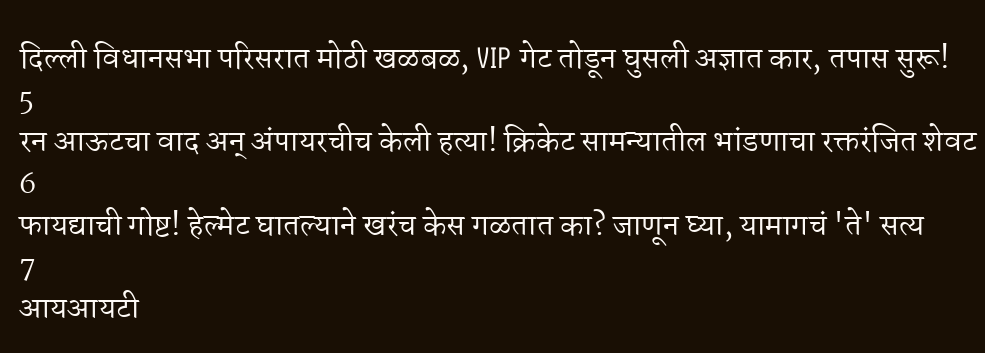दिल्ली विधानसभा परिसरात मोठी खळबळ, VIP गेट तोडून घुसली अज्ञात कार, तपास सुरू!
5
रन आऊटचा वाद अन् अंपायरचीच केली हत्या! क्रिकेट सामन्यातील भांडणाचा रक्तरंजित शेवट
6
फायद्याची गोष्ट! हेल्मेट घातल्याने खरंच केस गळतात का? जाणून घ्या, यामागचं 'ते' सत्य
7
आयआयटी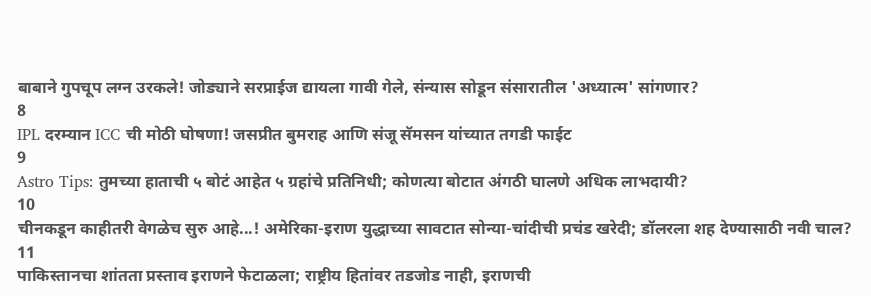बाबाने गुपचूप लग्न उरकले! जोड्याने सरप्राईज द्यायला गावी गेले, संन्यास सोडून संसारातील 'अध्यात्म' सांगणार?
8
IPL दरम्यान ICC ची मोठी घोषणा! जसप्रीत बुमराह आणि संजू सॅमसन यांच्यात तगडी फाईट
9
Astro Tips: तुमच्या हाताची ५ बोटं आहेत ५ ग्रहांचे प्रतिनिधी; कोणत्या बोटात अंगठी घालणे अधिक लाभदायी?
10
चीनकडून काहीतरी वेगळेच सुरु आहे...! अमेरिका-इराण युद्धाच्या सावटात सोन्या-चांदीची प्रचंड खरेदी; डॉलरला शह देण्यासाठी नवी चाल?
11
पाकिस्तानचा शांतता प्रस्ताव इराणने फेटाळला; राष्ट्रीय हितांवर तडजोड नाही, इराणची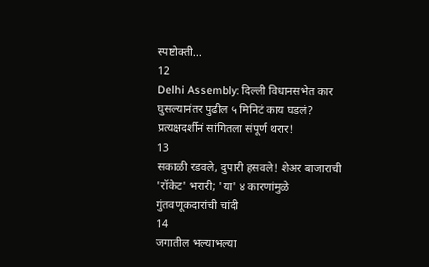स्पष्टोक्ती...
12
Delhi Assembly: दिल्ली विधानसभेत कार घुसल्यानंतर पुढील ५ मिनिटं काय घडलं? प्रत्यक्षदर्शीनं सांगितला संपूर्ण थरार!
13
सकाळी रडवले, दुपारी हसवले! शेअर बाजाराची 'रॉकेट' भरारी; 'या' ४ कारणांमुळे गुंतवणूकदारांची चांदी
14
जगातील भल्याभल्या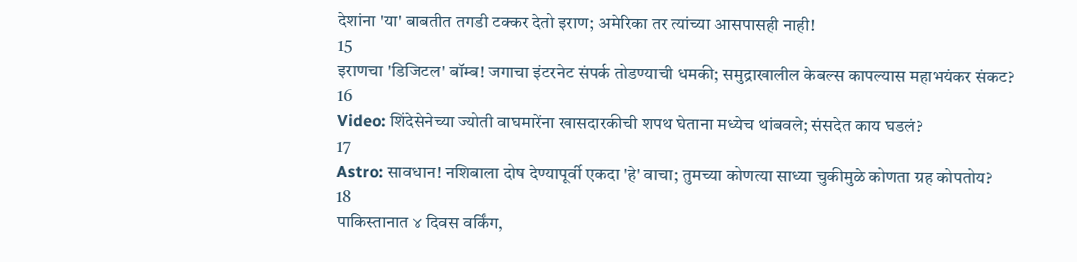देशांना 'या' बाबतीत तगडी टक्कर देतो इराण; अमेरिका तर त्यांच्या आसपासही नाही!
15
इराणचा 'डिजिटल' बॉम्ब! जगाचा इंटरनेट संपर्क तोडण्याची धमकी; समुद्राखालील केबल्स कापल्यास महाभयंकर संकट?
16
Video: शिंदेसेनेच्या ज्योती वाघमारेंना खासदारकीची शपथ घेताना मध्येच थांबवले; संसदेत काय घडलं?
17
Astro: सावधान! नशिबाला दोष देण्यापूर्वी एकदा 'हे' वाचा; तुमच्या कोणत्या साध्या चुकीमुळे कोणता ग्रह कोपतोय?
18
पाकिस्तानात ४ दिवस वर्किंग,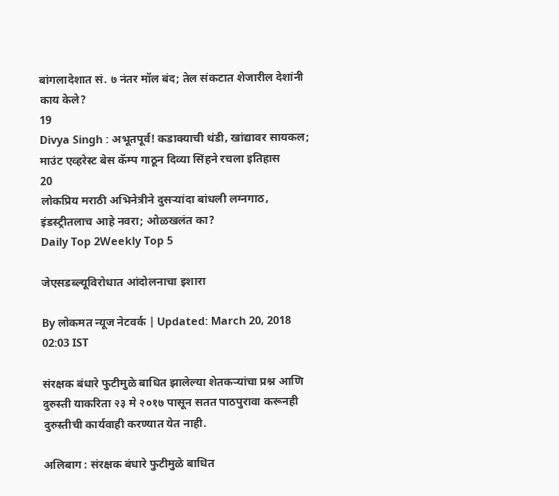बांगलादेशात सं. ७ नंतर मॉल बंद; तेल संकटात शेजारील देशांनी काय केले?
19
Divya Singh : अभूतपूर्व! कडाक्याची थंडी, खांद्यावर सायकल; माउंट एव्हरेस्ट बेस कॅम्प गाठून दिव्या सिंहने रचला इतिहास
20
लोकप्रिय मराठी अभिनेत्रीने दुसऱ्यांदा बांधली लग्नगाठ, इंडस्ट्रीतलाच आहे नवरा; ओळखलंत का?
Daily Top 2Weekly Top 5

जेएसडब्ल्यूविरोधात आंदोलनाचा इशारा

By लोकमत न्यूज नेटवर्क | Updated: March 20, 2018 02:03 IST

संरक्षक बंधारे फुटीमुळे बाधित झालेल्या शेतकऱ्यांचा प्रश्न आणि दुरुस्ती याकरिता २३ मे २०१७ पासून सतत पाठपुरावा करूनही दुरुस्तीची कार्यवाही करण्यात येत नाही.

अलिबाग : संरक्षक बंधारे फुटीमुळे बाधित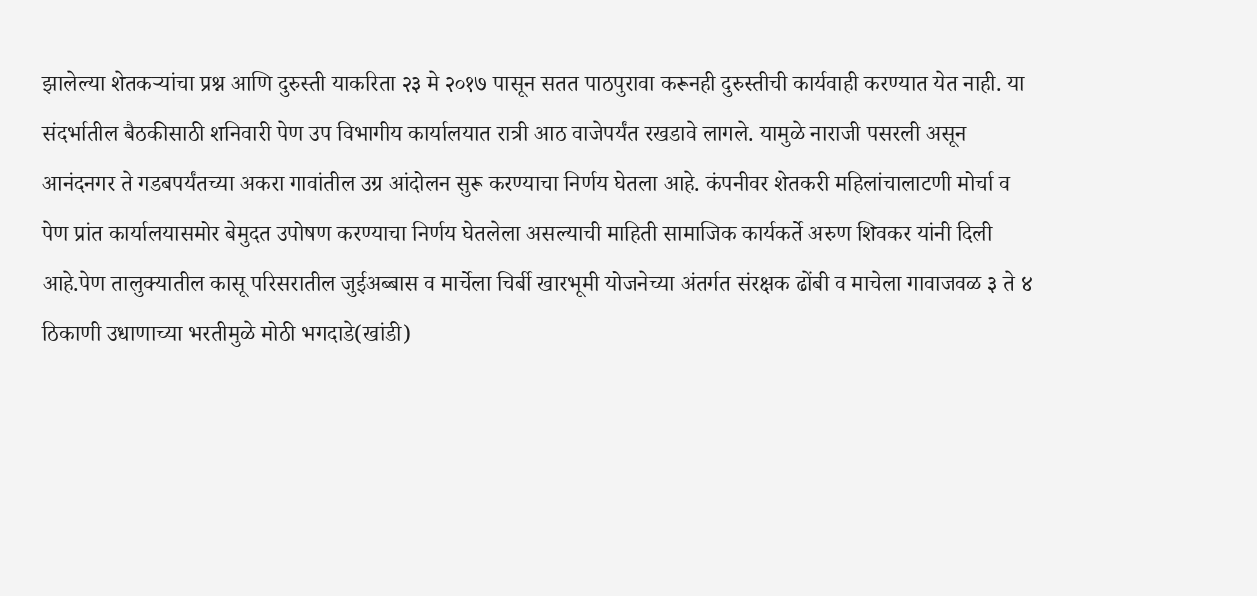झालेल्या शेतकऱ्यांचा प्रश्न आणि दुरुस्ती याकरिता २३ मे २०१७ पासून सतत पाठपुरावा करूनही दुरुस्तीची कार्यवाही करण्यात येत नाही. या संदर्भातील बैठकीसाठी शनिवारी पेण उप विभागीय कार्यालयात रात्री आठ वाजेपर्यंत रखडावे लागले. यामुळे नाराजी पसरली असून आनंदनगर ते गडबपर्यंतच्या अकरा गावांतील उग्र आंदोलन सुरू करण्याचा निर्णय घेतला आहे. कंपनीवर शेतकरी महिलांचालाटणी मोर्चा व पेण प्रांत कार्यालयासमोर बेमुदत उपोषण करण्याचा निर्णय घेतलेला असल्याची माहिती सामाजिक कार्यकर्ते अरुण शिवकर यांनी दिली आहे.पेण तालुक्यातील कासू परिसरातील जुईअब्बास व मार्चेला चिर्बी खारभूमी योजनेच्या अंतर्गत संरक्षक ढोंबी व माचेला गावाजवळ ३ ते ४ ठिकाणी उधाणाच्या भरतीमुळे मोठी भगदाडे(खांडी)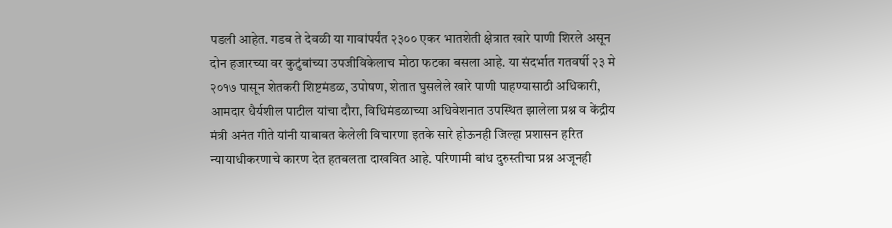पडली आहेत. गडब ते देवळी या गावांपर्यंत २३०० एकर भातशेती क्षेत्रात खारे पाणी शिरले असून दोन हजारच्या वर कुटुंबांच्या उपजीविकेलाच मोठा फटका बसला आहे. या संदर्भात गतवर्षी २३ मे २०१७ पासून शेतकरी शिष्टमंडळ, उपोषण, शेतात घुसलेले खारे पाणी पाहण्यासाठी अधिकारी, आमदार धैर्यशील पाटील यांचा दौरा, विधिमंडळाच्या अधिवेशनात उपस्थित झालेला प्रश्न व केंद्रीय मंत्री अनंत गीते यांनी याबाबत केलेली विचारणा इतके सारे होऊनही जिल्हा प्रशासन हरित न्यायाधीकरणाचे कारण देत हतबलता दाखवित आहे. परिणामी बांध दुरुस्तीचा प्रश्न अजूनही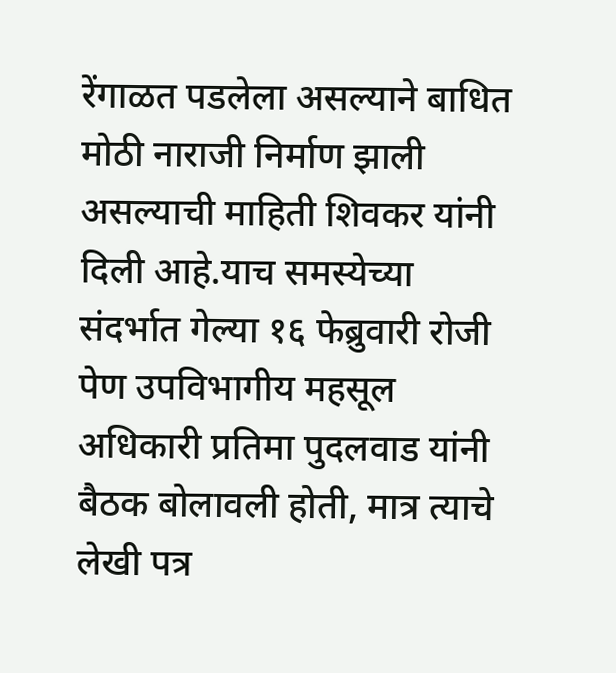रेंगाळत पडलेला असल्याने बाधित मोठी नाराजी निर्माण झाली असल्याची माहिती शिवकर यांनी दिली आहे.याच समस्येच्या संदर्भात गेल्या १६ फेब्रुवारी रोजी पेण उपविभागीय महसूल अधिकारी प्रतिमा पुदलवाड यांनी बैठक बोलावली होती, मात्र त्याचे लेखी पत्र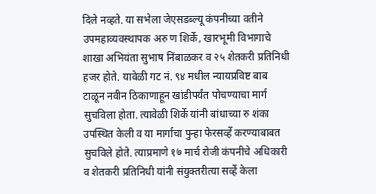दिले नव्हते. या सभेला जेएसडब्ल्यू कंपनीच्या वतीने उपमहाव्यवस्थापक अरु ण शिर्के, खारभूमी विभागाचे शाखा अभियंता सुभाष निंबाळकर व २५ शेतकरी प्रतिनिधी हजर होते. यावेळी गट नं. ९४ मधील न्यायप्रविष्ट बाब टाळून नवीन ठिकाणाहून खांडीपर्यंत पोचण्याचा मार्ग सुचविला होता. त्यावेळी शिर्के यांनी बांधाच्या रु शंका उपस्थित केली व या मार्गाचा पुन्हा फेरसर्व्हे करण्याबाबत सुचविले होते. त्याप्रमाणे १७ मार्च रोजी कंपनीचे अधिकारी व शेतकरी प्रतिनिधी यांनी संयुक्तरीत्या सर्व्हे केला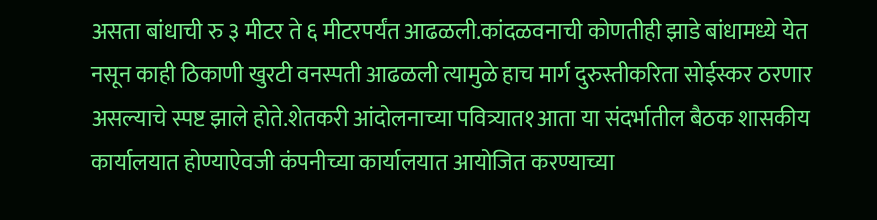असता बांधाची रु ३ मीटर ते ६ मीटरपर्यंत आढळली.कांदळवनाची कोणतीही झाडे बांधामध्ये येत नसून काही ठिकाणी खुरटी वनस्पती आढळली त्यामुळे हाच मार्ग दुरुस्तीकरिता सोईस्कर ठरणार असल्याचे स्पष्ट झाले होते.शेतकरी आंदोलनाच्या पवित्र्यात१आता या संदर्भातील बैठक शासकीय कार्यालयात होण्याऐवजी कंपनीच्या कार्यालयात आयोजित करण्याच्या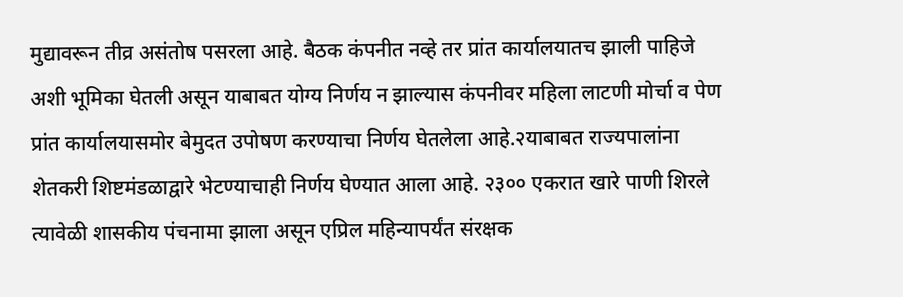मुद्यावरून तीव्र असंतोष पसरला आहे. बैठक कंपनीत नव्हे तर प्रांत कार्यालयातच झाली पाहिजे अशी भूमिका घेतली असून याबाबत योग्य निर्णय न झाल्यास कंपनीवर महिला लाटणी मोर्चा व पेण प्रांत कार्यालयासमोर बेमुदत उपोषण करण्याचा निर्णय घेतलेला आहे.२याबाबत राज्यपालांना शेतकरी शिष्टमंडळाद्वारे भेटण्याचाही निर्णय घेण्यात आला आहे. २३०० एकरात खारे पाणी शिरले त्यावेळी शासकीय पंचनामा झाला असून एप्रिल महिन्यापर्यंत संरक्षक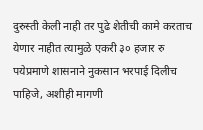दुरुस्ती केली नाही तर पुढे शेतीची कामे करताच येणार नाहीत त्यामुळे एकरी ३० हजार रु पयेप्रमाणे शासनाने नुकसान भरपाई दिलीच पाहिजे, अशीही मागणी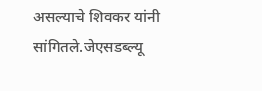असल्याचे शिवकर यांनी सांगितले.जेएसडब्ल्यू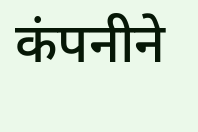कंपनीने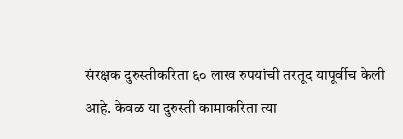संरक्षक दुरुस्तीकरिता ६० लाख रुपयांची तरतूद यापूर्वीच केली आहे. केवळ या दुरुस्ती कामाकरिता त्या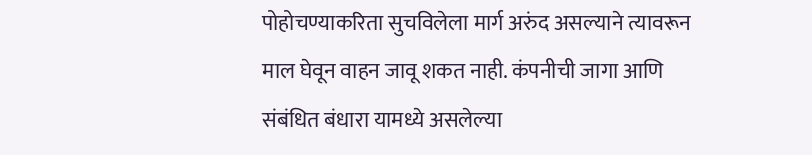पोहोचण्याकरिता सुचविलेला मार्ग अरुंद असल्याने त्यावरून माल घेवून वाहन जावू शकत नाही. कंपनीची जागा आणि संबंधित बंधारा यामध्ये असलेल्या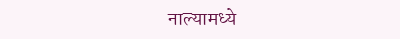नाल्यामध्ये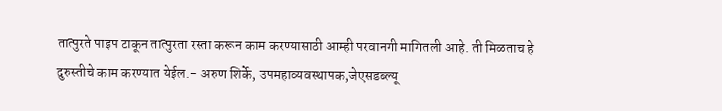तात्पुरते पाइप टाकून तात्पुरता रस्ता करून काम करण्यासाठी आम्ही परवानगी मागितली आहे. ती मिळताच हे दुरुस्तीचे काम करण्यात येईल.- अरुण शिर्के, उपमहाव्यवस्थापक,जेएसडब्ल्यू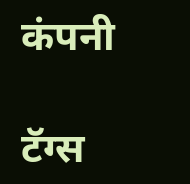कंपनी

टॅग्स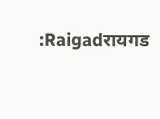:Raigadरायगड